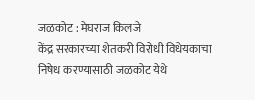जळकोट : मेघराज किलजे
केंद्र सरकारच्या शेतकरी विरोधी विधेयकाचा निषेध करण्यासाठी जळकोट येथे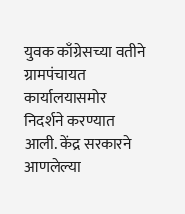युवक काँग्रेसच्या वतीने ग्रामपंचायत कार्यालयासमोर निदर्शने करण्यात आली. केंद्र सरकारने आणलेल्या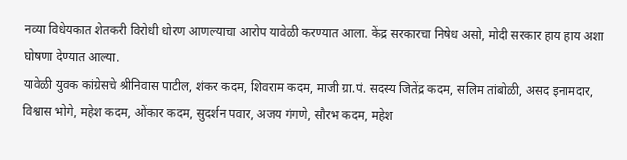नव्या विधेयकात शेतकरी विरोधी धोरण आणल्याचा आरोप यावेळी करण्यात आला. केंद्र सरकारचा निषेध असो, मोदी सरकार हाय हाय अशा घोषणा देण्यात आल्या.
यावेळी युवक कांग्रेसचे श्रीनिवास पाटील, शंकर कदम, शिवराम कदम, माजी ग्रा.पं. सदस्य जितेंद्र कदम, सलिम तांबोळी, असद इनामदार, विश्वास भोगे, महेश कदम, ओंकार कदम, सुदर्शन पवार, अजय गंगणे, सौरभ कदम, महेश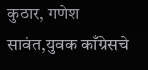कुठार, गणेश सावंत,युवक काँग्रेसचे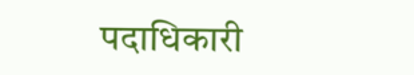पदाधिकारी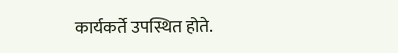कार्यकर्ते उपस्थित होते.